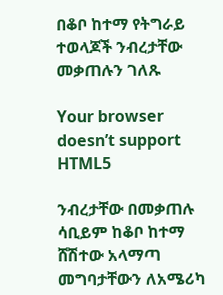በቆቦ ከተማ የትግራይ ተወላጆች ንብረታቸው መቃጠሉን ገለጹ

Your browser doesn’t support HTML5

ንብረታቸው በመቃጠሉ ሳቢይም ከቆቦ ከተማ ሸሽተው አላማጣ መግባታቸውን ለአሜሪካ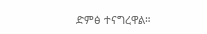ድምፅ ተናግረዋል።